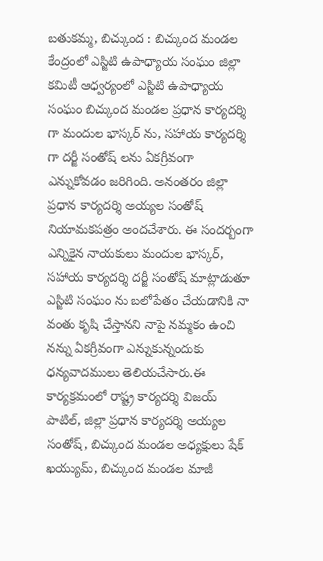బతుకమ్మ, బిచ్కుంద : బిచ్కుంద మండల కేంద్రంలో ఎస్జిటి ఉపాధ్యాయ సంఘం జిల్లా కమిటీ ఆధ్వర్యంలో ఎస్జిటి ఉపాధ్యాయ సంఘం బిచ్కుంద మండల ప్రధాన కార్యదర్శి గా మందుల భాస్కర్ ను, సహాయ కార్యదర్శి గా దర్జీ సంతోష్ లను ఏకగ్రీవంగా ఎన్నుకోవడం జరిగింది. అనంతరం జిల్లా ప్రధాన కార్యదర్శి అయ్యల సంతోష్ నియామకపత్రం అందచేశారు. ఈ సందర్బంగా ఎన్నికైన నాయకులు మందుల భాస్కర్, సహాయ కార్యదర్శి దర్జీ సంతోష్ మాట్లాడుతూ ఎస్జిటి సంఘం ను బలోపేతం చేయడానికి నా వంతు కృషి చేస్తానని నాపై నమ్మకం ఉంచి నన్ను ఏకగ్రీవంగా ఎన్నుకున్నందుకు ధన్యవాదములు తెలియచేసారు.ఈ కార్యక్రమంలో రాష్ట్ర కార్యదర్శి విజయ్ పాటిల్, జిల్లా ప్రధాన కార్యదర్శి అయ్యల సంతోష్, బిచ్కుంద మండల అధ్యక్షులు షేక్ ఖయ్యుమ్, బిచ్కుంద మండల మాజీ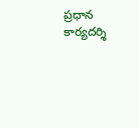ప్రధాన కార్యదర్శి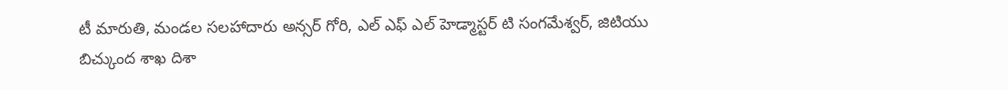టీ మారుతి, మండల సలహాదారు అన్సర్ గోరి, ఎల్ ఎఫ్ ఎల్ హెడ్మాస్టర్ టి సంగమేశ్వర్, జిటియు బిచ్కుంద శాఖ దిశా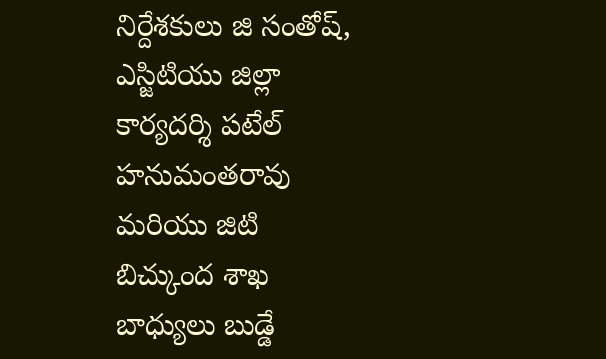నిర్దేశకులు జి సంతోష్, ఎస్జిటియు జిల్లా కార్యదర్శి పటేల్ హనుమంతరావు మరియు జిటి బిచ్కుంద శాఖ బాధ్యులు బుడ్డే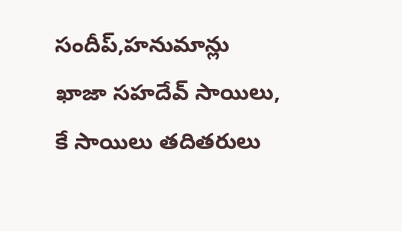సందీప్,హనుమాన్లు ఖాజా సహదేవ్ సాయిలు, కే సాయిలు తదితరులు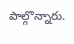పాల్గొన్నారు.